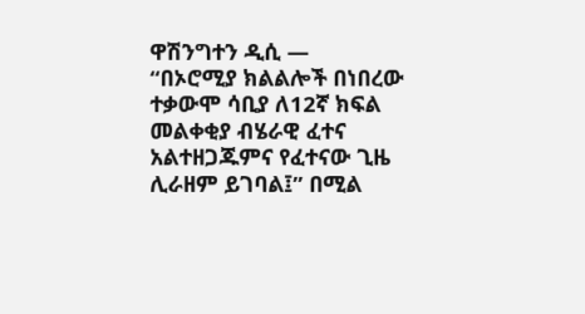ዋሽንግተን ዲሲ —
“በኦሮሚያ ክልልሎች በነበረው ተቃውሞ ሳቢያ ለ12ኛ ክፍል መልቀቂያ ብሄራዊ ፈተና አልተዘጋጁምና የፈተናው ጊዜ ሊራዘም ይገባል፤” በሚል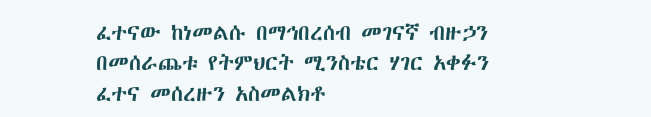ፈተናው ከነመልሱ በማኅበረሰብ መገናኛ ብዙኃን በመሰራጨቱ የትምህርት ሚንስቴር ሃገር አቀፉን ፈተና መሰረዙን አስመልክቶ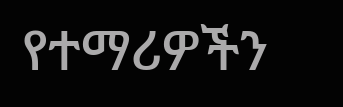የተማሪዎችን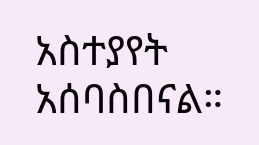አስተያየት አሰባስበናል።